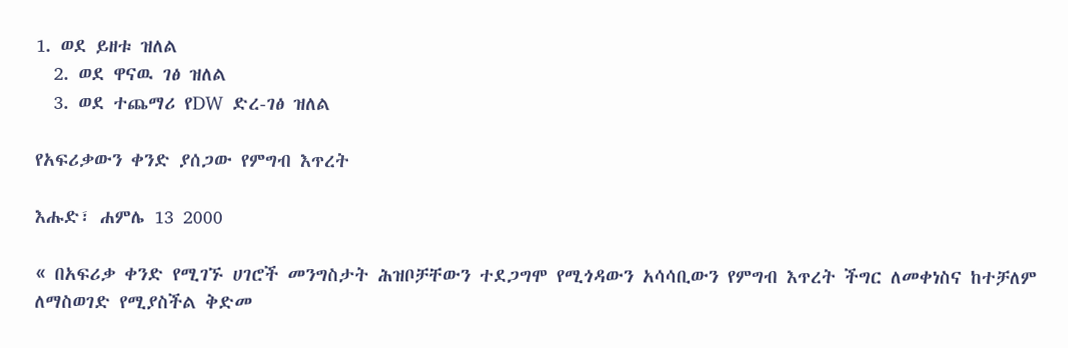1. ወደ ይዘቱ ዝለል
  2. ወደ ዋናዉ ገፅ ዝለል
  3. ወደ ተጨማሪ የDW ድረ-ገፅ ዝለል

የአፍሪቃውን ቀንድ ያሰጋው የምግብ እጥረት

እሑድ፣ ሐምሌ 13 2000

« በአፍሪቃ ቀንድ የሚገኙ ሀገሮች መንግስታት ሕዝቦቻቸውን ተደጋግሞ የሚጎዳውን አሳሳቢውን የምግብ እጥረት ችግር ለመቀነስና ከተቻለም ለማስወገድ የሚያስችል ቅድመ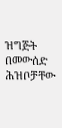ዝግጅት በመውሰድ ሕዝቦቻቸው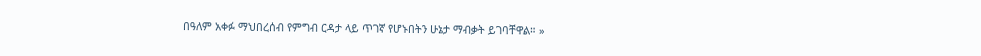በዓለም አቀፉ ማህበረሰብ የምግብ ርዳታ ላይ ጥገኛ የሆኑበትን ሁኔታ ማብቃት ይገባቸዋል። »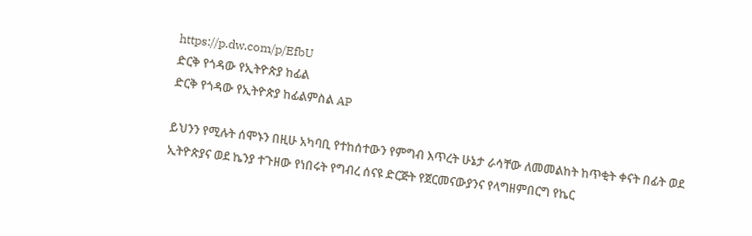https://p.dw.com/p/EfbU
ድርቅ የጎዳው የኢትዮጵያ ከፊል
ድርቅ የጎዳው የኢትዮጵያ ከፊልምስል AP

ይህንን የሚሉት ሰሞኑን በዚሁ አካባቢ የተከሰተውን የምግብ እጥረት ሁኔታ ራሳቸው ለመመልከት ከጥቂት ቀናት በፊት ወደ ኢትዮጵያና ወደ ኬንያ ተጉዘው የነበሩት የግብረ ሰናዩ ድርጅት የጀርመናውያንና የላግዘምበርግ የኬር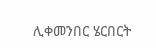ሊቀመንበር ሄርበርት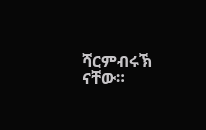ሻርምብሩኽ ናቸው።